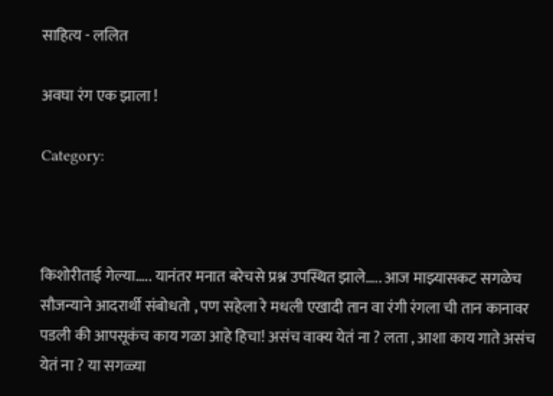साहित्य - ललित

अवघा रंग एक झाला !

Category:



किशोरीताई गेल्या….. यानंतर मनात बरेचसे प्रश्न उपस्थित झाले….. आज माझ्यासकट सगळेच सौजन्याने आदरार्थी संबोधतो , पण सहेला रे मधली एखादी तान वा रंगी रंगला ची तान कानावर पडली की आपसूकंच काय गळा आहे हिचा! असंच वाक्य येतं ना ? लता , आशा काय गाते असंच येतं ना ? या सगळ्या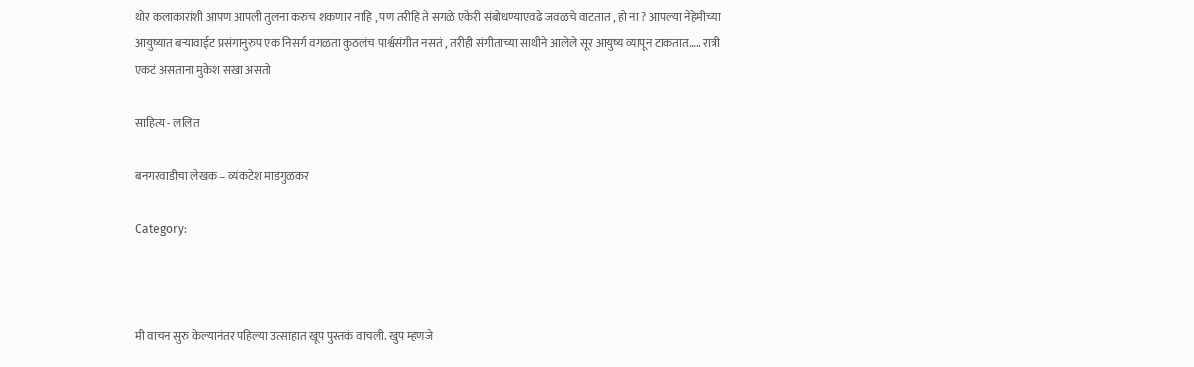थोर कलाकारांशी आपण आपली तुलना करुच शकणार नाहि , पण तरीहि ते सगळे एकेरी संबोधण्याएवढे जवळचे वाटतात , हो ना ? आपल्या नेहेमीच्या आयुष्यात बर्‍यावाईट प्रसंगानुरुप एक निसर्ग वगळता कुठलंच पार्श्वसंगीत नसतं , तरीही संगीताच्या साथीने आलेले सूर आयुष्य व्यापून टाकतात….. रात्री एकटं असताना मुकेश सखा असतो

साहित्य - ललित

बनगरवाडीचा लेखक – व्यंकटेश माडगुळकर

Category:



मी वाचन सुरु केल्यानंतर पहिल्या उत्साहात खूप पुस्तकं वाचली. खुप म्हणजे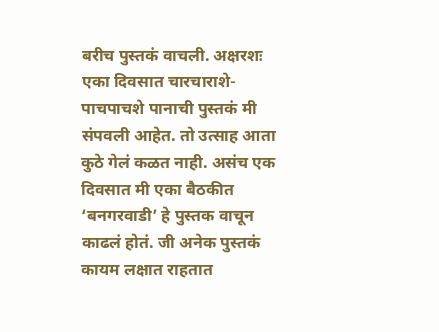बरीच पुस्तकं वाचली. अक्षरशः एका दिवसात चारचाराशे- पाचपाचशे पानाची पुस्तकं मी संपवली आहेत. तो उत्साह आता कुठे गेलं कळत नाही. असंच एक दिवसात मी एका बैठकीत ‘बनगरवाडी’ हे पुस्तक वाचून काढलं होतं. जी अनेक पुस्तकं कायम लक्षात राहतात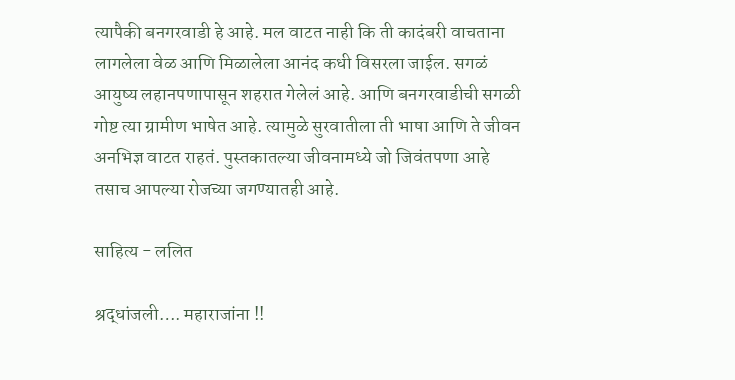त्यापैकी बनगरवाडी हे आहे. मल वाटत नाही कि ती कादंबरी वाचताना लागलेला वेळ आणि मिळालेला आनंद कधी विसरला जाईल. सगळं आयुष्य लहानपणापासून शहरात गेलेलं आहे. आणि बनगरवाडीची सगळी गोष्ट त्या ग्रामीण भाषेत आहे. त्यामुळे सुरवातीला ती भाषा आणि ते जीवन अनभिज्ञ वाटत राहतं. पुस्तकातल्या जीवनामध्ये जो जिवंतपणा आहे तसाच आपल्या रोजच्या जगण्यातही आहे.

साहित्य - ललित

श्रद्धांजली…. महाराजांना !!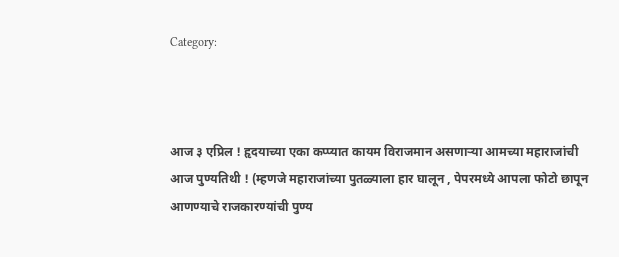Category:



आज ३ एप्रिल ! हृदयाच्या एका कप्प्यात कायम विराजमान असणार्‍या आमच्या महाराजांची आज पुण्यतिथी ! (म्हणजे महाराजांच्या पुतळ्याला हार घालून , पेपरमध्ये आपला फोटो छापून आणण्याचे राजकारण्यांची पुण्य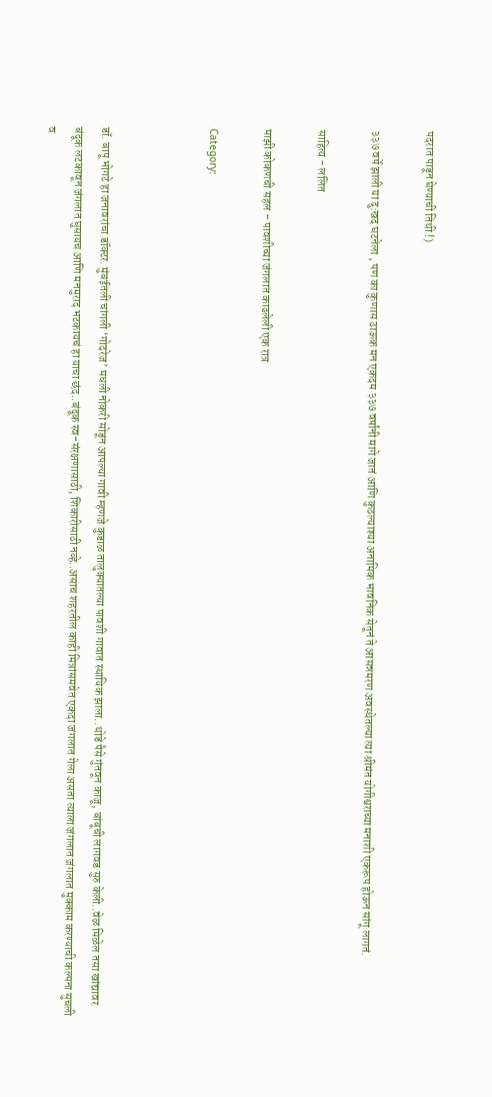पदरात पाडून घेण्याची तिथी !)

३३७ वर्षे झाली या दु:खद घटनेला , पण का कुणास ठाऊक मन एकदम ३३७ वर्षांनी मागे जातं आणि कुठल्याश्या अनामिक भावनिक सेतूनं ते आसन्नमरण अवस्थेतल्या त्या श्रीमंत योगीश्वराच्या मनाशी एकरूप होऊन सांगू लागतं.

साहित्य - ललित

माझी कोकणची सहल – पावशीच्या जंगलात काढलेली एक रात्र

Category:



डॉ. बापू भोगटे हा जनावरांचा डॉक्टर. मुंबईतली चांगली ‘गोदरेज’ मधली नोकरी सोडून आपल्या गावी म्हणजे कुडाळ तालुक्यातल्या पावशी गावात स्थायिक झाला..थोडे पैसे गुंतवून काजू, बांबूची लागवड सुरु केली..वेळ मिळेल तसा खांद्यावर बंदूक लटकावून जंगलात घुसायच आणि मनमुराद भटकायचं हा याचा छंद..बंदूक स्व-संरक्षणासाठी, शिकारीसाठी नव्हे..असाच शहरतील काही मित्रांसमवेत एकदा जंगलात गेला असता त्याला जंगलात जंगलात मुक्काम करण्याची कल्पना सुचली व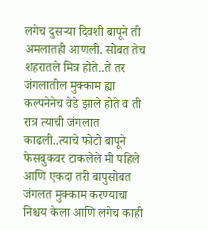लगेच दुसऱ्या दिवशी बापूने ती अमलातही आणली. सोबत तेच शहरातले मित्र होते..ते तर जंगलातील मुक्काम ह्या कल्पनेनेच वेडे झाले होते व ती रात्र त्याची जंगलात काढली..त्याचे फोटो बापूने फेसबुकवर टाकलेले मी पहिले आणि एकदा तरी बापुसोबत जंगलत मुक्काम करण्याचा निश्चय केला आणि लगेच काही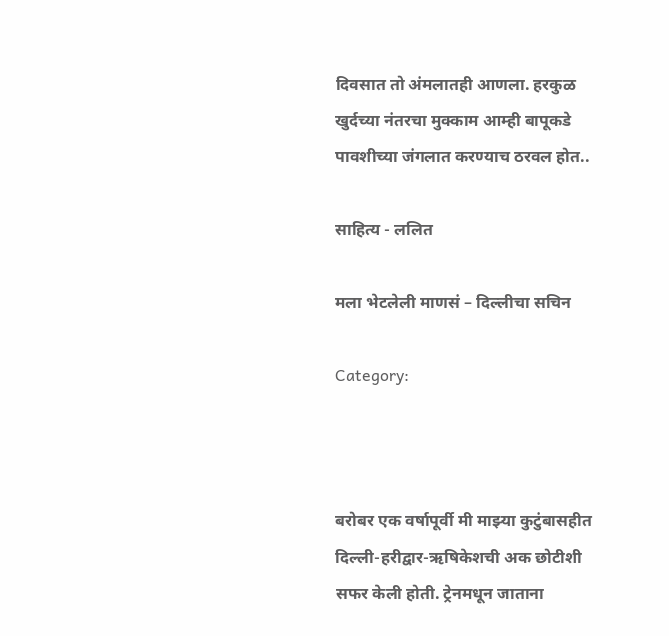दिवसात तो अंमलातही आणला. हरकुळ खुर्दच्या नंतरचा मुक्काम आम्ही बापूकडे पावशीच्या जंगलात करण्याच ठरवल होत..

साहित्य - ललित

मला भेटलेली माणसं – दिल्लीचा सचिन

Category:



बरोबर एक वर्षापूर्वी मी माझ्या कुटुंबासहीत दिल्ली-हरीद्वार-ऋषिकेशची अक छोटीशी सफर केली होती. ट्रेनमधून जाताना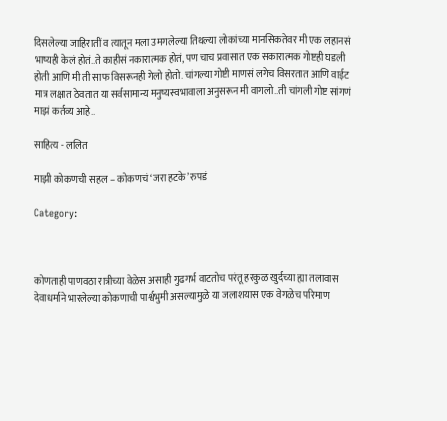दिसलेल्या जाहिरातीं व त्यातून मला उमगलेल्या तिथल्या लोकांच्या मानसिकतेवर मी एक लहानसं भाष्यही केलं होतं..ते काहीसं नकारात्मक होतं, पण चाच प्रवासात एक सकारात्मक गोष्टही घडली होती आणि मी ती साफ विसरूनही गेलो होतो. चांगल्या गोष्टी माणसं लगेच विसरतात आणि वाईट मात्र लक्षात ठेवतात या सर्वसामान्य मनुष्यस्वभावाला अनुसरून मी वागलो..ती चांगली गोष्ट सांगणं माझं कर्तव्य आहे..

साहित्य - ललित

माझी कोकणची सहल – कोकणचं ‘जरा हटके’ रुपडं

Category:



कोणताही पाणवठा रात्रीच्या वेळेस असाही गुढगर्भ वाटतोच परंतू हरकुळ खुर्दच्या ह्या तलावास देवाधर्माने भारलेल्या कोकणाची पार्श्वभुमी असल्यामुळे या जलाशयास एक वेगळेच परिमाण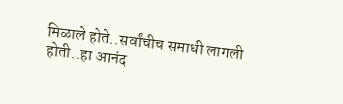मिळाले होते..सर्वांचीच समाधी लागली होती..हा आनंद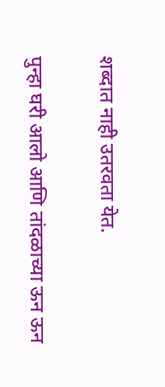शब्दात नाही उतरवता येत.

पुन्हा घरी आलो आणि तांदळाच्या ऊन ऊन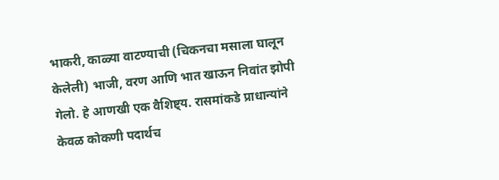भाकरी, काळ्या वाटण्याची (चिकनचा मसाला घालून केलेली) भाजी, वरण आणि भात खाऊन निवांत झोपी गेलो. हे आणखी एक वैशिष्ट्य. रासमांकडे प्राधान्यांने केवळ कोकणी पदार्थच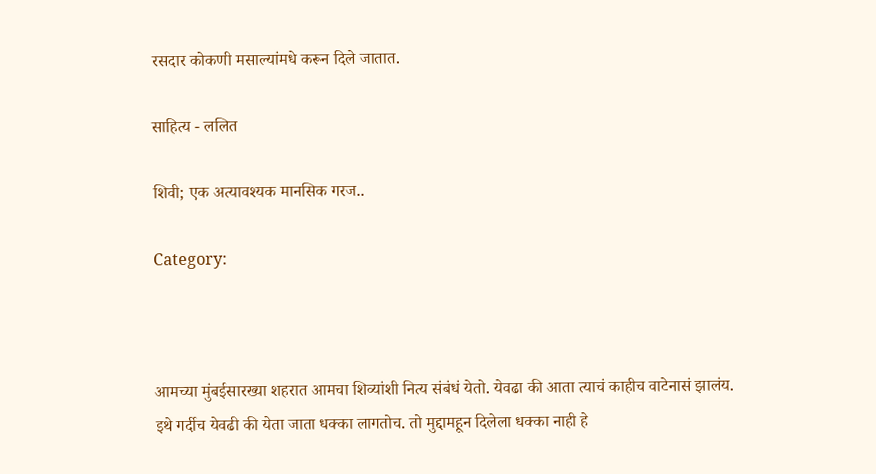रसदार कोकणी मसाल्यांमधे करून दिले जातात.

साहित्य - ललित

शिवी; एक अत्यावश्यक मानसिक गरज..

Category:



आमच्या मुंबईसारख्या शहरात आमचा शिव्यांशी नित्य संबंधं येतो. येवढा की आता त्याचं काहीच वाटेनासं झालंय. इथे गर्दीच येवढी की येता जाता धक्का लागतोच. तो मुद्दामहून दिलेला धक्का नाही हे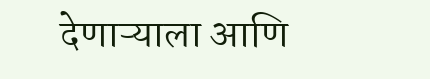देणाऱ्याला आणि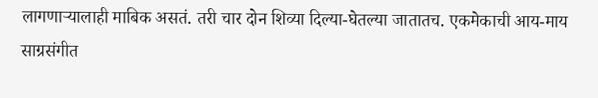लागणाऱ्यालाही माबिक असतं. तरी चार दोन शिव्या दिल्या-घेतल्या जातातच. एकमेकाची आय-माय साग्रसंगीत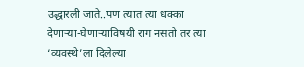उद्धारली जाते..पण त्यात त्या धक्का देणाऱ्या-घेणाऱ्याविषयी राग नसतो तर त्या ‘व्यवस्थे’ला दिलेल्या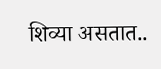शिव्या असतात..